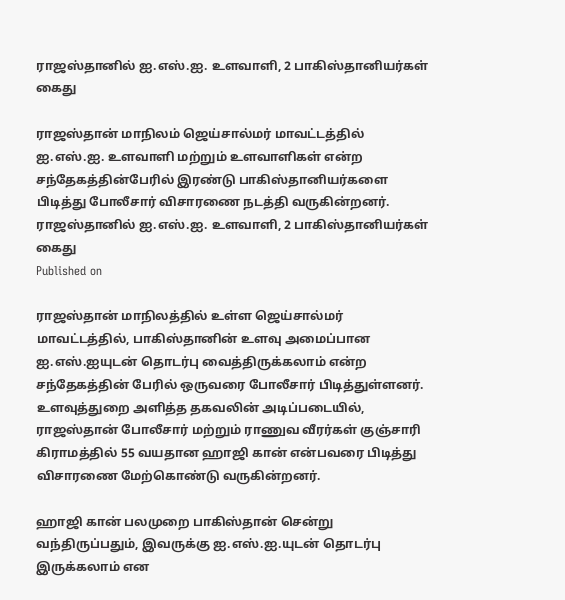ராஜஸ்தானில் ஐ.எஸ்.ஐ. உளவாளி, 2 பாகிஸ்தானியர்கள் கைது

ராஜஸ்தான் மாநிலம் ஜெய்சால்மர் மாவட்டத்தில் ஐ.எஸ்.ஐ. உளவாளி மற்றும் உளவாளிகள் என்ற சந்தேகத்தின்பேரில் இரண்டு பாகிஸ்தானியர்களை பிடித்து போலீசார் விசாரணை நடத்தி வருகின்றனர்.
ராஜஸ்தானில் ஐ.எஸ்.ஐ. உளவாளி, 2 பாகிஸ்தானியர்கள் கைது
Published on

ராஜஸ்தான் மாநிலத்தில் உள்ள ஜெய்சால்மர் மாவட்டத்தில், பாகிஸ்தானின் உளவு அமைப்பான ஐ.எஸ்.ஐயுடன் தொடர்பு வைத்திருக்கலாம் என்ற சந்தேகத்தின் பேரில் ஒருவரை போலீசார் பிடித்துள்ளனர். உளவுத்துறை அளித்த தகவலின் அடிப்படையில், ராஜஸ்தான் போலீசார் மற்றும் ராணுவ வீரர்கள் குஞ்சாரி கிராமத்தில் 55 வயதான ஹாஜி கான் என்பவரை பிடித்து விசாரணை மேற்கொண்டு வருகின்றனர்.

ஹாஜி கான் பலமுறை பாகிஸ்தான் சென்று வந்திருப்பதும், இவருக்கு ஐ.எஸ்.ஐ.யுடன் தொடர்பு இருக்கலாம் என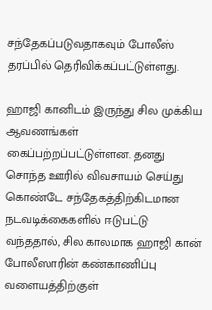சந்தேகப்படுவதாகவும் போலீஸ் தரப்பில் தெரிவிக்கப்பட்டுள்ளது.

ஹாஜி கானிடம் இருந்து சில முக்கிய ஆவணங்கள் கைப்பற்றப்பட்டுள்ளன. தனது சொந்த ஊரில் விவசாயம் செய்து கொண்டே சந்தேகத்திற்கிடமான நடவடிக்கைகளில் ஈடுபட்டு வந்ததால், சில காலமாக ஹாஜி கான் போலீஸாரின் கண்காணிப்பு வளையத்திற்குள்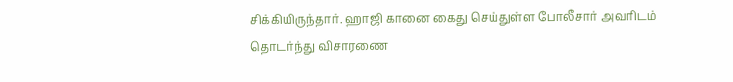சிக்கியிருந்தார். ஹாஜி கானை கைது செய்துள்ள போலீசார் அவரிடம் தொடர்ந்து விசாரணை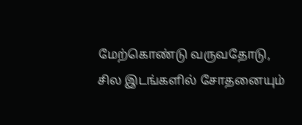மேற்கொண்டு வருவதோடு, சில இடங்களில் சோதனையும்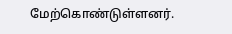மேற்கொண்டுள்ளனர்.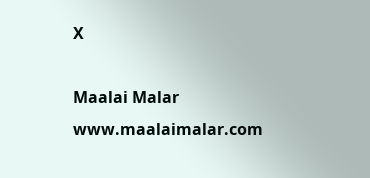X

Maalai Malar
www.maalaimalar.com